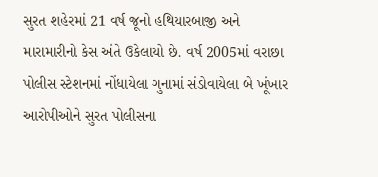સુરત શહેરમાં 21 વર્ષ જૂનો હથિયારબાજી અને મારામારીનો કેસ અંતે ઉકેલાયો છે. વર્ષ 2005માં વરાછા પોલીસ સ્ટેશનમાં નોંધાયેલા ગુનામાં સંડોવાયેલા બે ખૂંખાર આરોપીઓને સુરત પોલીસના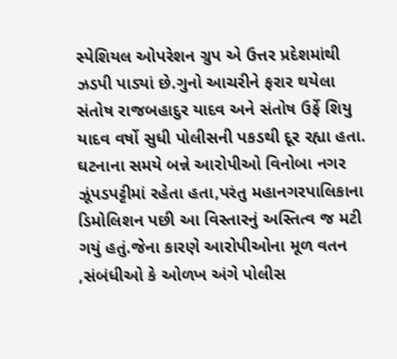સ્પેશિયલ ઓપરેશન ગ્રુપ એ ઉત્તર પ્રદેશમાંથી ઝડપી પાડ્યાં છે.ગુનો આચરીને ફરાર થયેલા સંતોષ રાજબહાદુર યાદવ અને સંતોષ ઉર્ફે શિયુ યાદવ વર્ષો સુધી પોલીસની પકડથી દૂર રહ્યા હતા.
ઘટનાના સમયે બન્ને આરોપીઓ વિનોબા નગર ઝૂંપડપટ્ટીમાં રહેતા હતા,પરંતુ મહાનગરપાલિકાના ડિમોલિશન પછી આ વિસ્તારનું અસ્તિત્વ જ મટી ગયું હતું.જેના કારણે આરોપીઓના મૂળ વતન ,સંબંધીઓ કે ઓળખ અંગે પોલીસ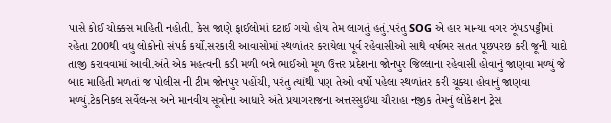પાસે કોઈ ચોક્કસ માહિતી નહોતી. કેસ જાણે ફાઈલોમાં દટાઈ ગયો હોય તેમ લાગતું હતું.પરંતુ SOG એ હાર માન્યા વગર ઝૂંપડપટ્ટીમાં રહેતા 200થી વધુ લોકોનો સંપર્ક કર્યો.સરકારી આવાસોમાં સ્થળાંતર કરાયેલા પૂર્વ રહેવાસીઓ સાથે વર્ષભર સતત પૂછપરછ કરી જૂની યાદો તાજી કરાવવામાં આવી.અંતે એક મહત્વની કડી મળી બન્ને ભાઈઓ મૂળ ઉત્તર પ્રદેશના જોનપુર જિલ્લાના રહેવાસી હોવાનું જાણવા મળ્યું જે બાદ માહિતી મળતાં જ પોલીસ ની ટીમ જોનપુર પહોંચી, પરંતુ ત્યાંથી પણ તેઓ વર્ષો પહેલા સ્થળાંતર કરી ચૂક્યા હોવાનું જાણવા મળ્યું.ટેકનિકલ સર્વેલન્સ અને માનવીય સૂત્રોના આધારે અંતે પ્રયાગરાજના અત્તરસુઇયા ચૌરાહા નજીક તેમનું લોકેશન ટ્રેસ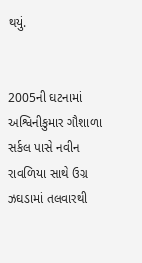થયું.


2005ની ઘટનામાં અશ્વિનીકુમાર ગૌશાળા સર્કલ પાસે નવીન રાવળિયા સાથે ઉગ્ર ઝઘડામાં તલવારથી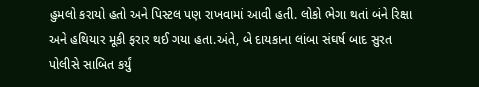હુમલો કરાયો હતો અને પિસ્ટલ પણ રાખવામાં આવી હતી. લોકો ભેગા થતાં બંને રિક્ષા અને હથિયાર મૂકી ફરાર થઈ ગયા હતા.અંતે, બે દાયકાના લાંબા સંઘર્ષ બાદ સુરત પોલીસે સાબિત કર્યું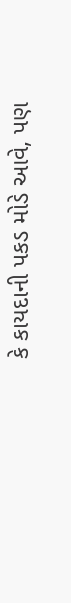કે કાયદાની પકડ મોડે આવે, પણ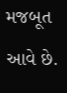મજબૂત આવે છે.